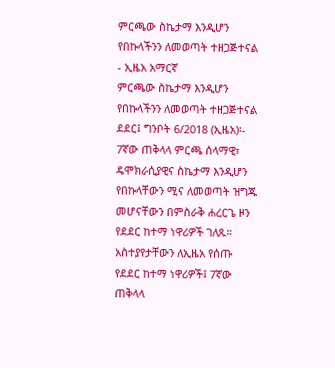ምርጫው ስኬታማ እንዲሆን የበኩላችንን ለመወጣት ተዘጋጅተናል - ኢዜአ አማርኛ
ምርጫው ስኬታማ እንዲሆን የበኩላችንን ለመወጣት ተዘጋጅተናል
ደደር፤ ግንቦት 6/2018 (ኢዜአ)፡- 7ኛው ጠቅላላ ምርጫ ሰላማዊ፣ ዴሞክራሲያዊና ስኬታማ እንዲሆን የበኩላቸውን ሚና ለመወጣት ዝግጁ መሆናቸውን በምስራቅ ሐረርጌ ዞን የደደር ከተማ ነዋሪዎች ገለጹ።
አስተያየታቸውን ለኢዜአ የሰጡ የደደር ከተማ ነዋሪዎች፤ 7ኛው ጠቅላላ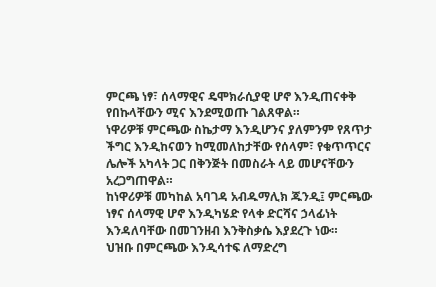ምርጫ ነፃ፣ ሰላማዊና ዴሞክራሲያዊ ሆኖ እንዲጠናቀቅ የበኩላቸውን ሚና እንደሚወጡ ገልጸዋል።
ነዋሪዎቹ ምርጫው ስኬታማ እንዲሆንና ያለምንም የጸጥታ ችግር እንዲከናወን ከሚመለከታቸው የሰላም፣ የቁጥጥርና ሌሎች አካላት ጋር በቅንጅት በመስራት ላይ መሆናቸውን አረጋግጠዋል።
ከነዋሪዎቹ መካከል አባገዳ አብዱማሊክ ጁንዲ፤ ምርጫው ነፃና ሰላማዊ ሆኖ እንዲካሄድ የላቀ ድርሻና ኃላፊነት እንዳለባቸው በመገንዘብ እንቅስቃሴ እያደረጉ ነው።
ህዝቡ በምርጫው እንዲሳተፍ ለማድረግ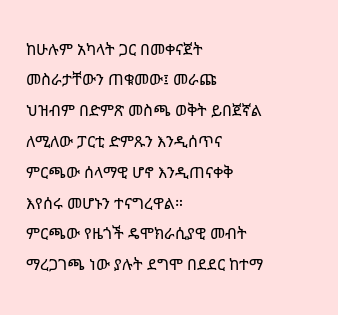ከሁሉም አካላት ጋር በመቀናጀት መስራታቸውን ጠቁመው፤ መራጩ ህዝብም በድምጽ መስጫ ወቅት ይበጀኛል ለሚለው ፓርቲ ድምጹን እንዲሰጥና ምርጫው ሰላማዊ ሆኖ እንዲጠናቀቅ እየሰሩ መሆኑን ተናግረዋል።
ምርጫው የዜጎች ዴሞክራሲያዊ መብት ማረጋገጫ ነው ያሉት ደግሞ በደደር ከተማ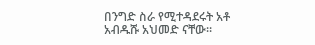በንግድ ስራ የሚተዳደሩት አቶ አብዱሹ አህመድ ናቸው።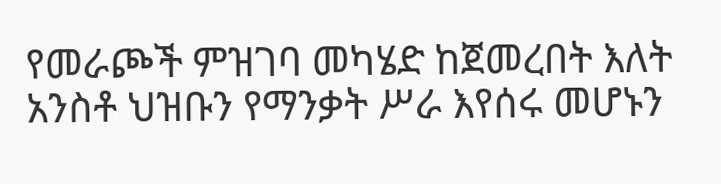የመራጮች ምዝገባ መካሄድ ከጀመረበት እለት አንስቶ ህዝቡን የማንቃት ሥራ እየሰሩ መሆኑን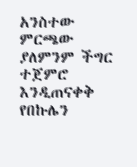አንስተው ምርጫው ያለምንም ችግር ተጀምሮ እንዲጠናቀቅ የበኩሌን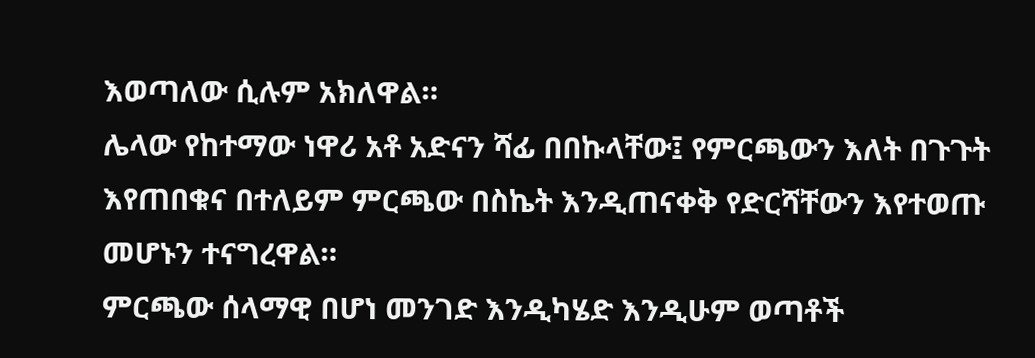እወጣለው ሲሉም አክለዋል።
ሌላው የከተማው ነዋሪ አቶ አድናን ሻፊ በበኩላቸው፤ የምርጫውን እለት በጉጉት እየጠበቁና በተለይም ምርጫው በስኬት እንዲጠናቀቅ የድርሻቸውን እየተወጡ መሆኑን ተናግረዋል።
ምርጫው ሰላማዊ በሆነ መንገድ እንዲካሄድ እንዲሁም ወጣቶች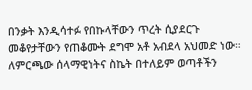በንቃት እንዲሳተፉ የበኩላቸውን ጥረት ሲያደርጉ መቆየታቸውን የጠቆሙት ደግሞ አቶ አብደላ አህመድ ነው።
ለምርጫው ሰላማዊነትና ስኬት በተለይም ወጣቶችን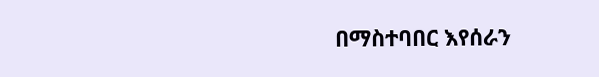በማስተባበር እየሰራን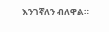እንገኛለን ብለዋል።